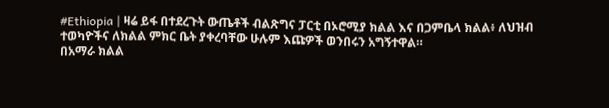#Ethiopia | ዛሬ ይፋ በተደረጉት ውጤቶች ብልጽግና ፓርቲ በኦሮሚያ ክልል እና በጋምቤላ ክልል፥ ለህዝብ ተወካዮችና ለክልል ምክር ቤት ያቀረባቸው ሁሉም እጩዎች ወንበሩን አግኝተዋል።
በአማራ ክልል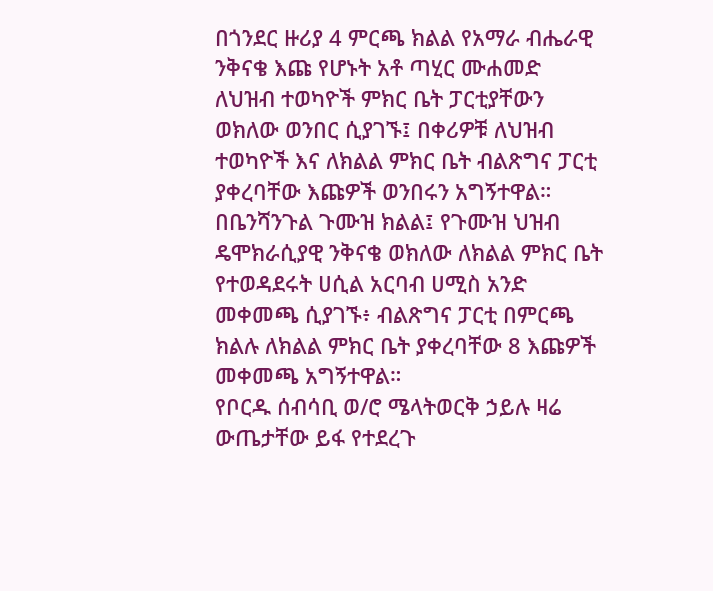በጎንደር ዙሪያ 4 ምርጫ ክልል የአማራ ብሔራዊ ንቅናቄ እጩ የሆኑት አቶ ጣሂር ሙሐመድ ለህዝብ ተወካዮች ምክር ቤት ፓርቲያቸውን ወክለው ወንበር ሲያገኙ፤ በቀሪዎቹ ለህዝብ ተወካዮች እና ለክልል ምክር ቤት ብልጽግና ፓርቲ ያቀረባቸው እጩዎች ወንበሩን አግኝተዋል።
በቤንሻንጉል ጉሙዝ ክልል፤ የጉሙዝ ህዝብ ዴሞክራሲያዊ ንቅናቄ ወክለው ለክልል ምክር ቤት የተወዳደሩት ሀሲል አርባብ ሀሚስ አንድ መቀመጫ ሲያገኙ፥ ብልጽግና ፓርቲ በምርጫ ክልሉ ለክልል ምክር ቤት ያቀረባቸው 8 እጩዎች መቀመጫ አግኝተዋል።
የቦርዱ ሰብሳቢ ወ/ሮ ሜላትወርቅ ኃይሉ ዛሬ ውጤታቸው ይፋ የተደረጉ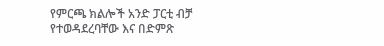የምርጫ ክልሎች አንድ ፓርቲ ብቻ የተወዳደረባቸው እና በድምጽ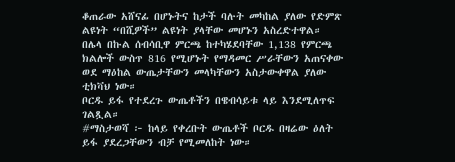ቆጠራው አሸናፊ በሆኑትና ከታች ባሉት መካከል ያለው የድምጽ ልዩነት “በሺዎች” ልዩነት ያላቸው መሆኑን አስረድተዋል።
በሌላ በኩል ሰብሳቢዋ ምርጫ ከተካሄደባቸው 1,138 የምርጫ ክልሎች ውስጥ 816 የሚሆኑት የማዳመር ሥራቸውን አጠናቀው ወደ ማዕከል ውጤታቸውን መላካቸውን አስታውቀዋል ያለው ቲክቫህ ነው።
ቦርዱ ይፋ የተደረጉ ውጤቶችን በዌብሳይቱ ላይ እንደሚለጥፍ ገልጿል።
#ማስታወሻ ፦ ከላይ የቀረቡት ውጤቶች ቦርዱ በዛሬው ዕለት ይፋ ያደረጋቸውን ብቻ የሚመለከት ነው።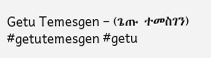Getu Temesgen – (ጌጡ ተመስገን)
#getutemesgen #getu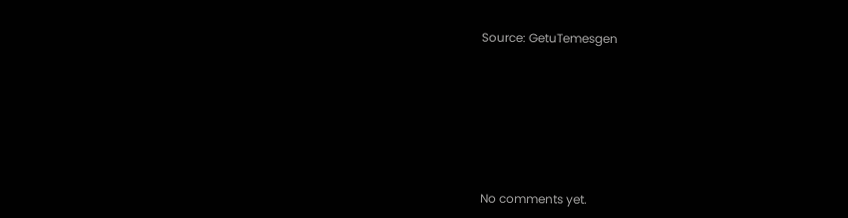Source: GetuTemesgen









No comments yet.